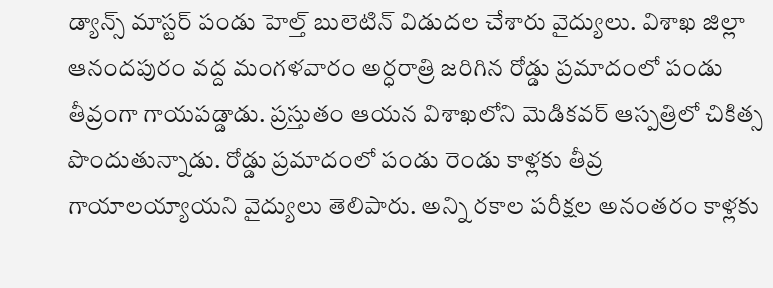డ్యాన్స్ మాస్టర్ పండు హెల్త్ బులెటిన్ విడుదల చేశారు వైద్యులు. విశాఖ జిల్లా ఆనందపురం వద్ద మంగళవారం అర్ధరాత్రి జరిగిన రోడ్డు ప్రమాదంలో పండు తీవ్రంగా గాయపడ్డాడు. ప్రస్తుతం ఆయన విశాఖలోని మెడికవర్ ఆస్పత్రిలో చికిత్స పొందుతున్నాడు. రోడ్డు ప్రమాదంలో పండు రెండు కాళ్లకు తీవ్ర గాయాలయ్యాయని వైద్యులు తెలిపారు. అన్ని రకాల పరీక్షల అనంతరం కాళ్లకు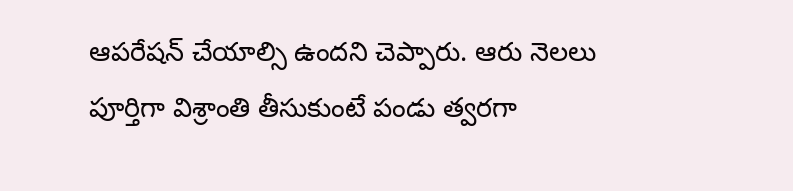ఆపరేషన్ చేయాల్సి ఉందని చెప్పారు. ఆరు నెలలు పూర్తిగా విశ్రాంతి తీసుకుంటే పండు త్వరగా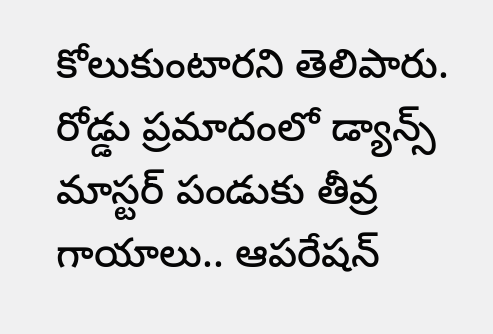కోలుకుంటారని తెలిపారు.
రోడ్డు ప్రమాదంలో డ్యాన్స్ మాస్టర్ పండుకు తీవ్ర గాయాలు.. ఆపరేషన్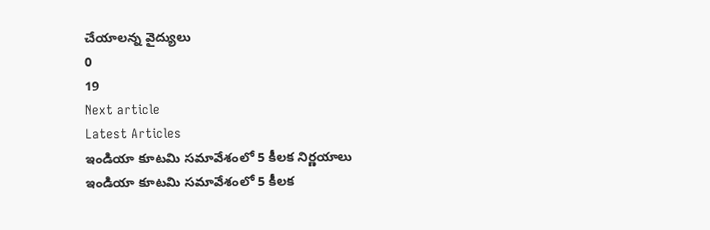చేయాలన్న వైద్యులు
0
19
Next article
Latest Articles
ఇండియా కూటమి సమావేశంలో 5 కీలక నిర్ణయాలు
ఇండియా కూటమి సమావేశంలో 5 కీలక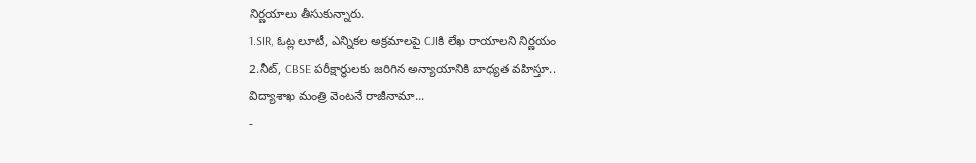నిర్ణయాలు తీసుకున్నారు.
1.SIR, ఓట్ల లూటీ, ఎన్నికల అక్రమాలపై CJIకి లేఖ రాయాలని నిర్ణయం
2.నీట్, CBSE పరీక్షార్థులకు జరిగిన అన్యాయానికి బాధ్యత వహిస్తూ..
విద్యాశాఖ మంత్రి వెంటనే రాజీనామా...
-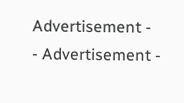Advertisement -
- Advertisement -